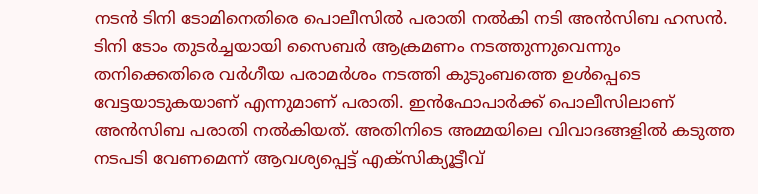നടൻ ടിനി ടോമിനെതിരെ പൊലീസിൽ പരാതി നൽകി നടി അൻസിബ ഹസൻ. ടിനി ടോം തുടർച്ചയായി സൈബർ ആക്രമണം നടത്തുന്നുവെന്നും തനിക്കെതിരെ വർഗീയ പരാമർശം നടത്തി കുടുംബത്തെ ഉൾപ്പെടെ വേട്ടയാടുകയാണ് എന്നുമാണ് പരാതി. ഇൻഫോപാർക്ക് പൊലീസിലാണ് അൻസിബ പരാതി നൽകിയത്. അതിനിടെ അമ്മയിലെ വിവാദങ്ങളിൽ കടുത്ത നടപടി വേണമെന്ന് ആവശ്യപ്പെട്ട് എക്സിക്യൂട്ടീവ്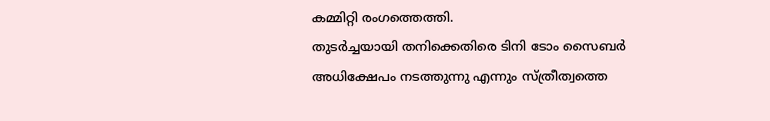കമ്മിറ്റി രംഗത്തെത്തി.
തുടർച്ചയായി തനിക്കെതിരെ ടിനി ടോം സൈബർ അധിക്ഷേപം നടത്തുന്നു എന്നും സ്ത്രീത്വത്തെ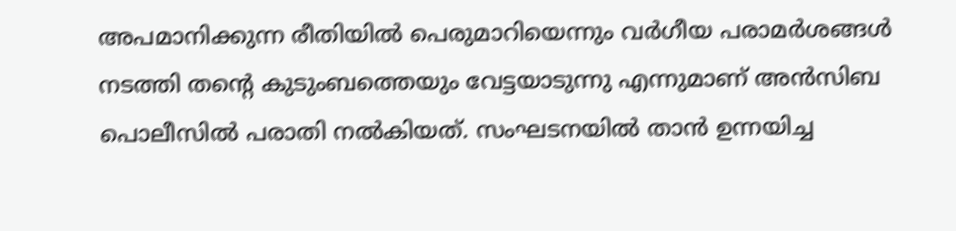അപമാനിക്കുന്ന രീതിയിൽ പെരുമാറിയെന്നും വർഗീയ പരാമർശങ്ങൾ നടത്തി തന്റെ കുടുംബത്തെയും വേട്ടയാടുന്നു എന്നുമാണ് അൻസിബ പൊലീസിൽ പരാതി നൽകിയത്. സംഘടനയിൽ താൻ ഉന്നയിച്ച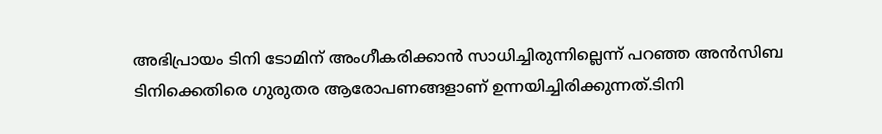അഭിപ്രായം ടിനി ടോമിന് അംഗീകരിക്കാൻ സാധിച്ചിരുന്നില്ലെന്ന് പറഞ്ഞ അൻസിബ ടിനിക്കെതിരെ ഗുരുതര ആരോപണങ്ങളാണ് ഉന്നയിച്ചിരിക്കുന്നത്.ടിനി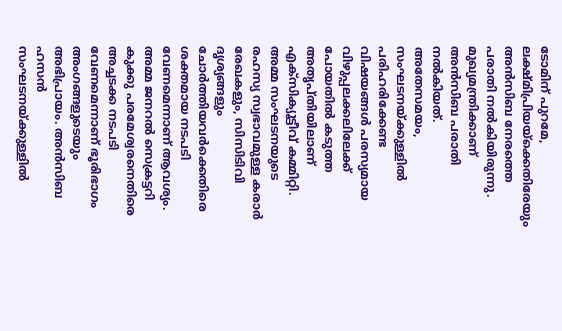ടോമിന് പുറമേ, ലക്ഷ്മിപ്രിയയ്ക്കെതിരേയും അൻസിബ നേരത്തെ പരാതി നൽകിയിരുന്നു. മുഖ്യമന്ത്രിക്കാണ് അൻസിബ പരാതി നൽകിയത്.
അതേസമയം, സംഘടനയ്ക്കുള്ളിൽ പരിഹരിക്കേണ്ട വിഷയങ്ങൾ പരസ്യമായ വിഴുപ്പലക്കലിലേക്ക് പോയതിൽ കടുത്ത അതൃപ്തിയിലാണ് എക്സിക്യൂട്ടീവ് കമ്മിറ്റി. അമ്മ സംഘടനയുടെ രഹസ്യ സ്വഭാവമുള്ള കരാർ രേഖകളും, സിസിടിവി ദൃശ്യങ്ങളും ചോർത്തിയവർക്കെതിരെ ശക്തമായ നടപടി വേണമെന്നാണ് ആവശ്യം. അമ്മ ജനറൽ സെക്രട്ടറി കുക്കു പരമേശ്വരനെതിരെ അച്ചടക്ക നടപടി വേണമെന്നാണ് ഭൂരിഭാഗം അംഗങ്ങളുടെയും അഭിപ്രായം. അൻസിബ ഹസൻ സംഘടനയ്ക്കുള്ളിൽ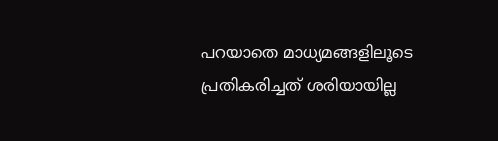പറയാതെ മാധ്യമങ്ങളിലൂടെ പ്രതികരിച്ചത് ശരിയായില്ല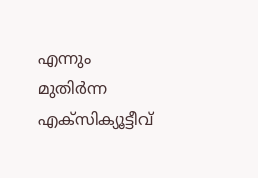എന്നും മുതിർന്ന എക്സിക്യൂട്ടീവ്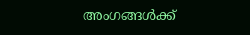അംഗങ്ങൾക്ക്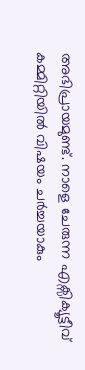അഭിപ്രായമുണ്ട്. നാളെ ചേരുന്ന എക്സിക്യൂട്ടീവ് കമ്മിറ്റിയിൽ വിഷയം ചർച്ചയാകും